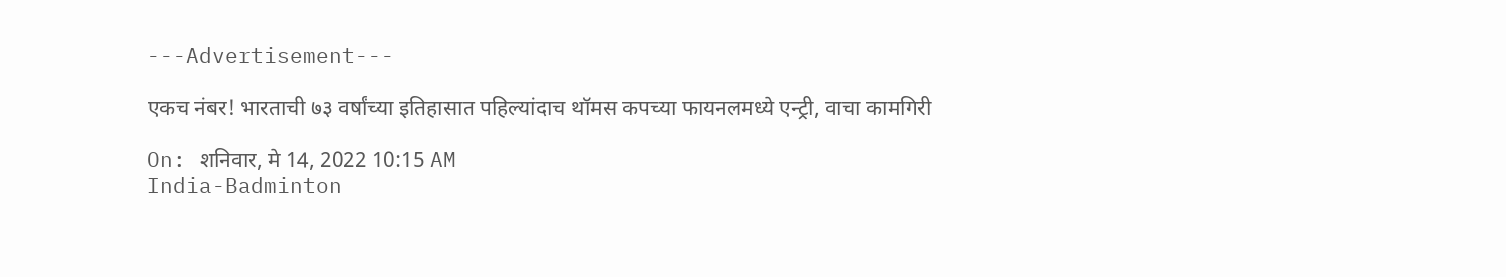---Advertisement---

एकच नंबर! भारताची ७३ वर्षांच्या इतिहासात पहिल्यांदाच थॉमस कपच्या फायनलमध्ये एन्ट्री, वाचा कामगिरी

On: शनिवार, मे 14, 2022 10:15 AM
India-Badminton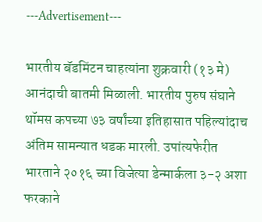---Advertisement---

भारतीय बॅडमिंटन चाहत्यांना शुक्रवारी (१३ मे) आनंदाची बातमी मिळाली. भारतीय पुरुष संघाने थॉमस कपच्या ७३ वर्षांच्या इतिहासात पहिल्यांदाच अंतिम सामन्यात धडक मारली. उपांत्यफेरीत भारताने २०१६ च्या विजेत्या डेन्मार्कला ३-२ अशा फरकाने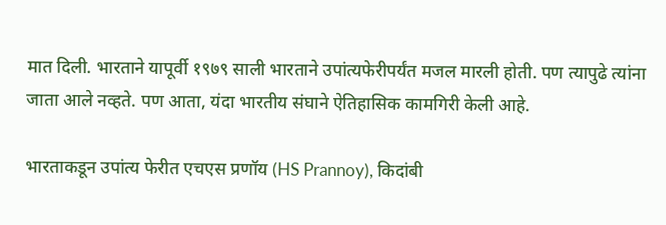मात दिली. भारताने यापूर्वी १९७९ साली भारताने उपांत्यफेरीपर्यंत मजल मारली होती. पण त्यापुढे त्यांना जाता आले नव्हते. पण आता, यंदा भारतीय संघाने ऐतिहासिक कामगिरी केली आहे.

भारताकडून उपांत्य फेरीत एचएस प्रणॉय (HS Prannoy), किदांबी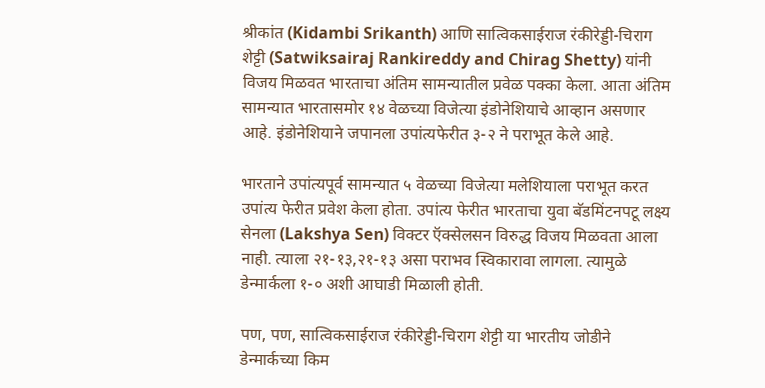श्रीकांत (Kidambi Srikanth) आणि सात्विकसाईराज रंकीरेड्डी-चिराग शेट्टी (Satwiksairaj Rankireddy and Chirag Shetty) यांनी विजय मिळवत भारताचा अंतिम सामन्यातील प्रवेळ पक्का केला. आता अंतिम सामन्यात भारतासमोर १४ वेळच्या विजेत्या इंडोनेशियाचे आव्हान असणार आहे. इंडोनेशियाने जपानला उपांत्यफेरीत ३-२ ने पराभूत केले आहे.

भारताने उपांत्यपूर्व सामन्यात ५ वेळच्या विजेत्या मलेशियाला पराभूत करत उपांत्य फेरीत प्रवेश केला होता. उपांत्य फेरीत भारताचा युवा बॅडमिंटनपटू लक्ष्य सेनला (Lakshya Sen) विक्टर ऍक्सेलसन विरुद्ध विजय मिळवता आला नाही. त्याला २१-१३,२१-१३ असा पराभव स्विकारावा लागला. त्यामुळे डेन्मार्कला १-० अशी आघाडी मिळाली होती.

पण, पण, सात्विकसाईराज रंकीरेड्डी-चिराग शेट्टी या भारतीय जोडीने डेन्मार्कच्या किम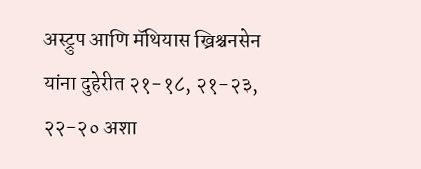अस्ट्रुप आणि मॅथियास ख्रिश्चनसेन यांना दुहेरीत २१-१८, २१-२३, २२-२० अशा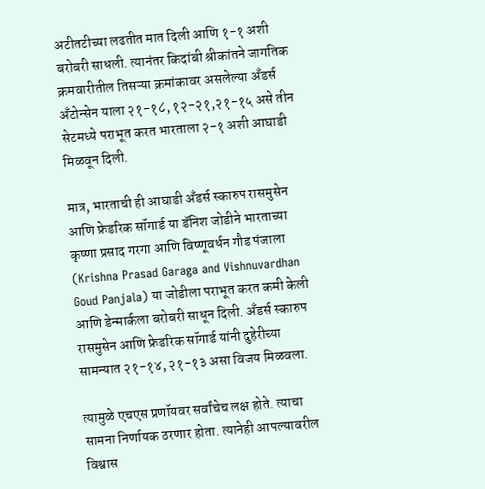अटीतटीच्या लढतीत मात दिली आणि १-१ अशी बरोबरी साधली. त्यानंतर किदांबी श्रीकांतने जागतिक क्रमवारीतील तिसऱ्या क्रमांकावर असलेल्या अँडर्स अँटोन्सेन याला २१-१८, १२-२१,२१-१५ असे तीन सेटमध्ये पराभूत करत भारताला २-१ अशी आघाडी मिळवून दिली.

मात्र, भारताची ही आघाडी अँडर्स स्कारुप रासमुसेन आणि फ्रेडरिक सॉगार्ड या डॅनिश जोडीने भारताच्या कृष्णा प्रसाद गरगा आणि विष्णूवर्धन गौड पंजाला (Krishna Prasad Garaga and Vishnuvardhan Goud Panjala) या जोडीला पराभूत करत कमी केली आणि डेन्मार्कला बरोबरी साधून दिली. अँडर्स स्कारुप रासमुसेन आणि फ्रेडरिक सॉगार्ड यांनी दुहेरीच्या सामन्यात २१-१४, २१-१३ असा विजय मिळवला.

त्यामुळे एचएस प्रणॉयवर सर्वांचेच लक्ष होते. त्याचा सामना निर्णायक ठरणार होता. त्यानेही आपल्यावरील विश्वास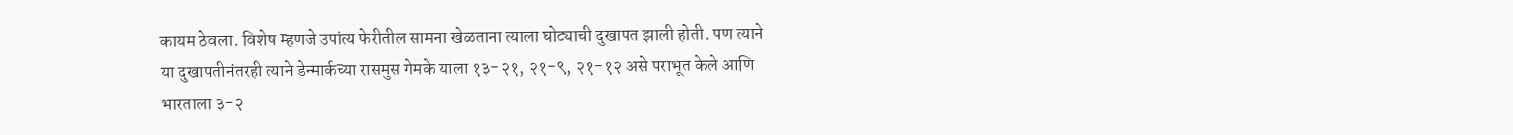कायम ठेवला. विशेष म्हणजे उपांत्य फेरीतील सामना खेळताना त्याला घोट्याची दुखापत झाली होती. पण त्याने या दुखापतीनंतरही त्याने डेन्मार्कच्या रासमुस गेमके याला १३-२१, २१-९, २१-१२ असे पराभूत केले आणि भारताला ३-२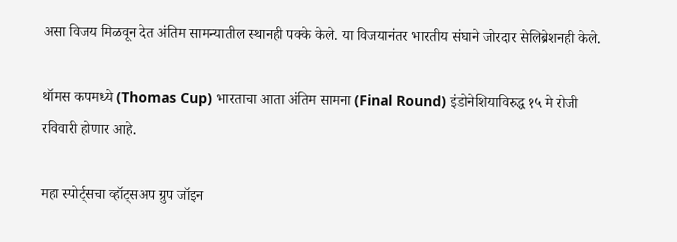असा विजय मिळवून देत अंतिम सामन्यातील स्थानही पक्के केले. या विजयानंतर भारतीय संघाने जोरदार सेलिब्रेशनही केले.

थॉमस कपमध्ये (Thomas Cup) भारताचा आता अंतिम सामना (Final Round) इंडोनेशियाविरुद्ध १५ मे रोजी रविवारी होणार आहे.

महा स्पोर्ट्सचा व्हॉट्सअप ग्रुप जॉइन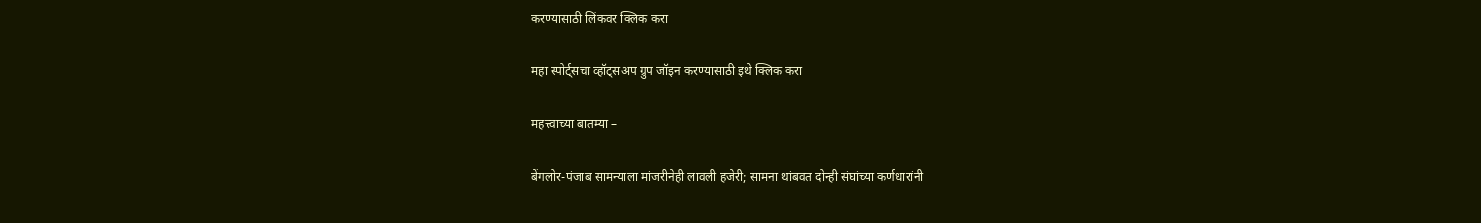करण्यासाठी लिंकवर क्लिक करा

महा स्पोर्ट्सचा व्हॉट्सअप ग्रुप जॉइन करण्यासाठी इथे क्लिक करा

महत्त्वाच्या बातम्या –

बेंगलोर-पंजाब सामन्याला मांजरीनेही लावली हजेरी; सामना थांबवत दोन्ही संघांच्या कर्णधारांनी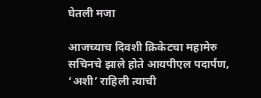घेतली मजा

आजच्याच दिवशी क्रिकेटचा महामेरु सचिनचे झाले होते आयपीएल पदार्पण, ‘अशी’ राहिली त्याची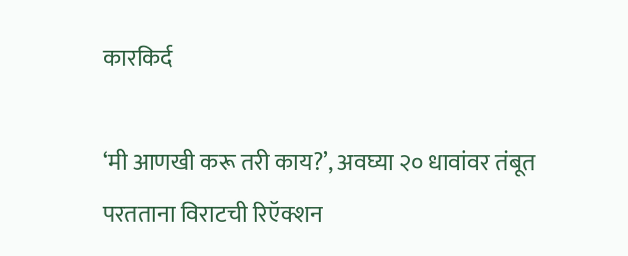कारकिर्द

‘मी आणखी करू तरी काय?’, अवघ्या २० धावांवर तंबूत परतताना विराटची रिऍक्शन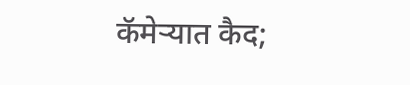कॅमेऱ्यात कैद;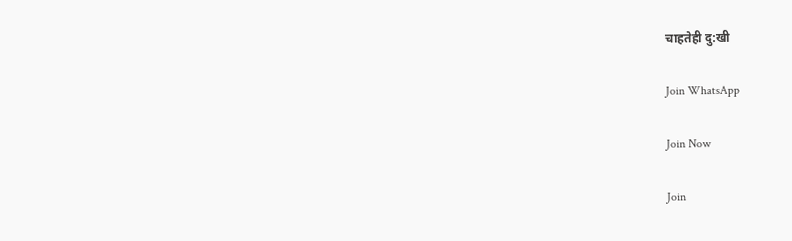चाहतेही दु:खी

Join WhatsApp

Join Now

Join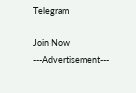Telegram

Join Now
---Advertisement---